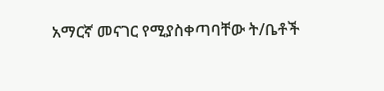አማርኛ መናገር የሚያስቀጣባቸው ት/ቤቶች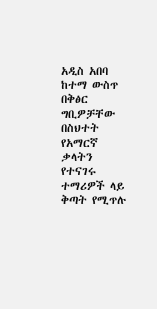አዲስ አበባ ከተማ ውስጥ በቅፅር ግቢዎቻቸው በስህተት የአማርኛ ቃላትን የተናገሩ ተማሪዎች ላይ ቅጣት የሚጥሉ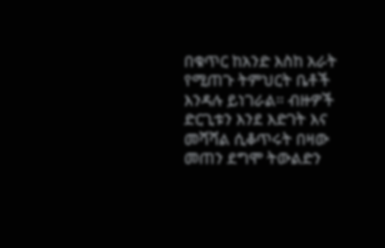በቁጥር ከአንድ እስከ አራት የሚጠጉ ትምህርት ቤቶች እንዳሉ ይነገራል። ብዙዎች ድርጊቱን እንደ እድገት እና መሻሻል ሲቆጥሩት በዛው መጠን ደግሞ ትውልድን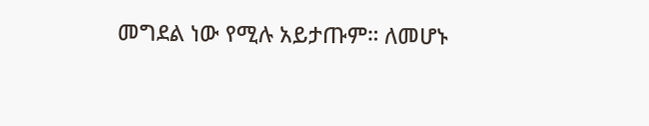መግደል ነው የሚሉ አይታጡም። ለመሆኑ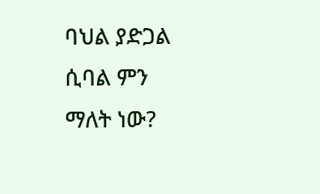ባህል ያድጋል ሲባል ምን ማለት ነው?